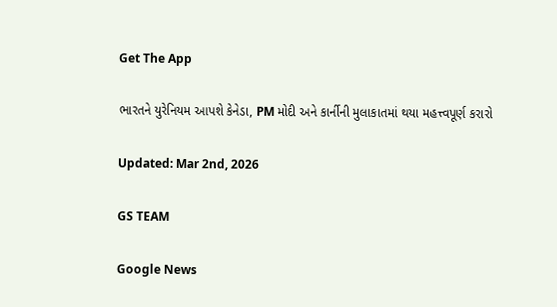Get The App

ભારતને યુરેનિયમ આપશે કેનેડા, PM મોદી અને કાર્નીની મુલાકાતમાં થયા મહત્ત્વપૂર્ણ કરારો

Updated: Mar 2nd, 2026

GS TEAM

Google News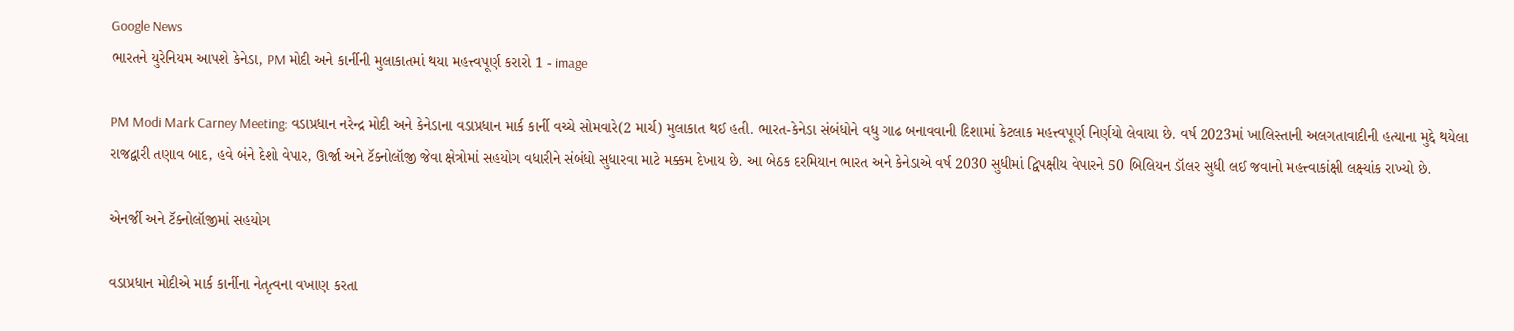Google News
ભારતને યુરેનિયમ આપશે કેનેડા, PM મોદી અને કાર્નીની મુલાકાતમાં થયા મહત્ત્વપૂર્ણ કરારો 1 - image

PM Modi Mark Carney Meeting: વડાપ્રધાન નરેન્દ્ર મોદી અને કેનેડાના વડાપ્રધાન માર્ક કાર્ની વચ્ચે સોમવારે(2 માર્ચ) મુલાકાત થઈ હતી. ભારત-કેનેડા સંબંધોને વધુ ગાઢ બનાવવાની દિશામાં કેટલાક મહત્ત્વપૂર્ણ નિર્ણયો લેવાયા છે. વર્ષ 2023માં ખાલિસ્તાની અલગતાવાદીની હત્યાના મુદ્દે થયેલા રાજદ્વારી તણાવ બાદ, હવે બંને દેશો વેપાર, ઊર્જા અને ટૅક્નોલૉજી જેવા ક્ષેત્રોમાં સહયોગ વધારીને સંબંધો સુધારવા માટે મક્કમ દેખાય છે. આ બેઠક દરમિયાન ભારત અને કેનેડાએ વર્ષ 2030 સુધીમાં દ્વિપક્ષીય વેપારને 50 બિલિયન ડૉલર સુધી લઈ જવાનો મહત્ત્વાકાંક્ષી લક્ષ્યાંક રાખ્યો છે.

એનર્જી અને ટૅક્નોલૉજીમાં સહયોગ

વડાપ્રધાન મોદીએ માર્ક કાર્નીના નેતૃત્વના વખાણ કરતા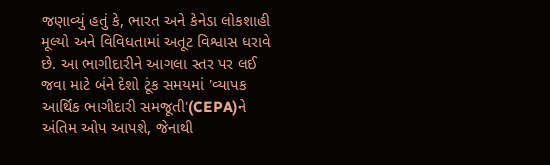જણાવ્યું હતું કે, ભારત અને કેનેડા લોકશાહી મૂલ્યો અને વિવિધતામાં અતૂટ વિશ્વાસ ધરાવે છે. આ ભાગીદારીને આગલા સ્તર પર લઈ જવા માટે બંને દેશો ટૂંક સમયમાં 'વ્યાપક આર્થિક ભાગીદારી સમજૂતી'(CEPA)ને અંતિમ ઓપ આપશે, જેનાથી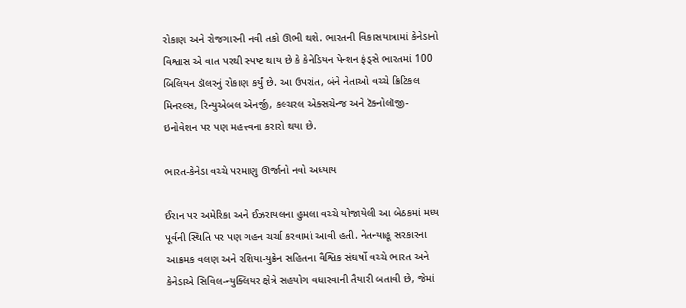રોકાણ અને રોજગારની નવી તકો ઊભી થશે. ભારતની વિકાસયાત્રામાં કેનેડાનો વિશ્વાસ એ વાત પરથી સ્પષ્ટ થાય છે કે કેનેડિયન પેન્શન ફંડ્સે ભારતમાં 100 બિલિયન ડૉલરનું રોકાણ કર્યું છે. આ ઉપરાંત, બંને નેતાઓ વચ્ચે ક્રિટિકલ મિનરલ્સ, રિન્યુએબલ એનર્જી, કલ્ચરલ એક્સચેન્જ અને ટૅક્નોલૉજી-ઇનોવેશન પર પણ મહત્ત્વના કરારો થયા છે.

ભારત-કેનેડા વચ્ચે પરમાણુ ઊર્જાનો નવો અધ્યાય

ઈરાન પર અમેરિકા અને ઈઝરાયલના હુમલા વચ્ચે યોજાયેલી આ બેઠકમાં મધ્ય પૂર્વની સ્થિતિ પર પણ ગહન ચર્ચા કરવામાં આવી હતી. નેતન્યાહૂ સરકારના આક્રમક વલણ અને રશિયા-યુક્રેન સહિતના વૈશ્વિક સંઘર્ષો વચ્ચે ભારત અને કેનેડાએ સિવિલ-ન્યુક્લિયર ક્ષેત્રે સહયોગ વધારવાની તૈયારી બતાવી છે, જેમાં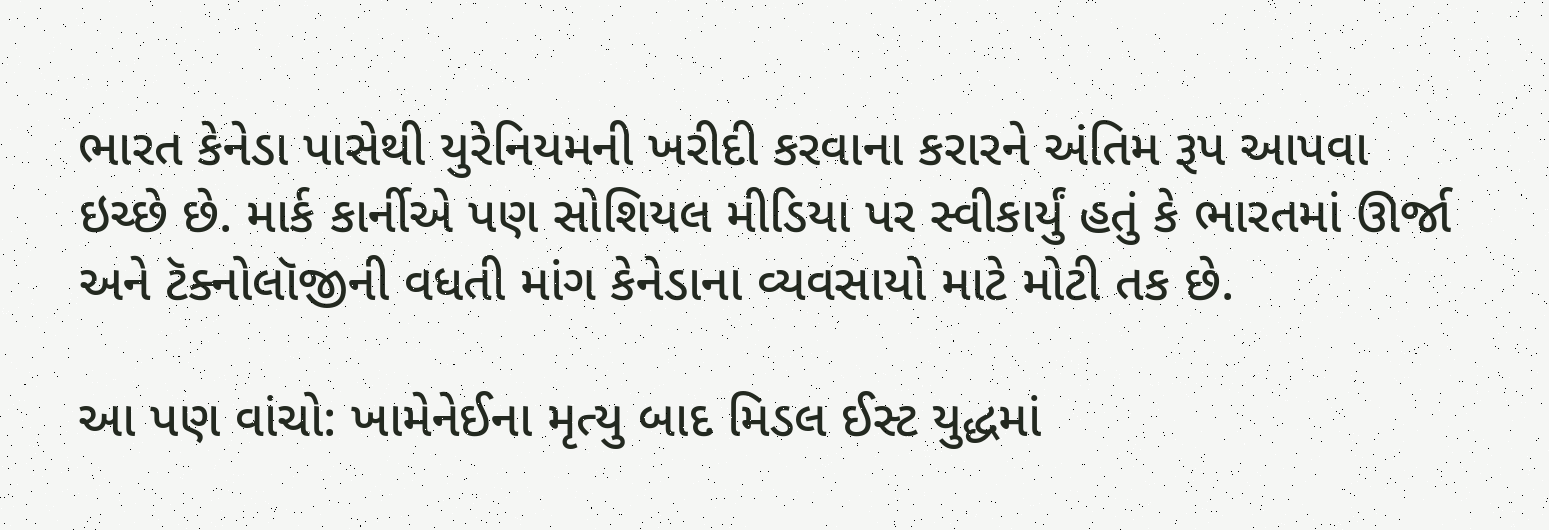ભારત કેનેડા પાસેથી યુરેનિયમની ખરીદી કરવાના કરારને અંતિમ રૂપ આપવા ઇચ્છે છે. માર્ક કાર્નીએ પણ સોશિયલ મીડિયા પર સ્વીકાર્યું હતું કે ભારતમાં ઊર્જા અને ટૅક્નોલૉજીની વધતી માંગ કેનેડાના વ્યવસાયો માટે મોટી તક છે.

આ પણ વાંચો: ખામેનેઈના મૃત્યુ બાદ મિડલ ઈસ્ટ યુદ્ધમાં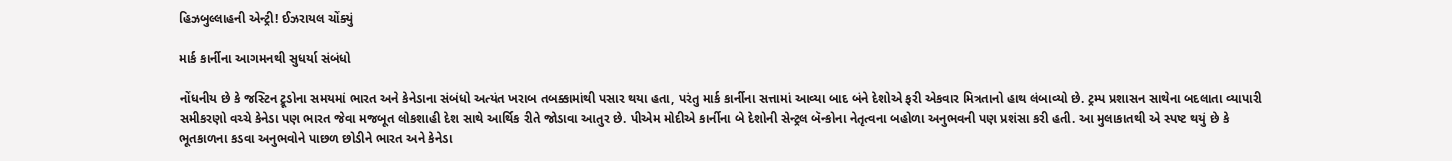હિઝબુલ્લાહની એન્ટ્રી! ઈઝરાયલ ચોંક્યું

માર્ક કાર્નીના આગમનથી સુધર્યા સંબંધો

નોંધનીય છે કે જસ્ટિન ટ્રૂડોના સમયમાં ભારત અને કેનેડાના સંબંધો અત્યંત ખરાબ તબક્કામાંથી પસાર થયા હતા, પરંતુ માર્ક કાર્નીના સત્તામાં આવ્યા બાદ બંને દેશોએ ફરી એકવાર મિત્રતાનો હાથ લંબાવ્યો છે. ટ્રમ્પ પ્રશાસન સાથેના બદલાતા વ્યાપારી સમીકરણો વચ્ચે કેનેડા પણ ભારત જેવા મજબૂત લોકશાહી દેશ સાથે આર્થિક રીતે જોડાવા આતુર છે. પીએમ મોદીએ કાર્નીના બે દેશોની સેન્ટ્રલ બૅન્કોના નેતૃત્વના બહોળા અનુભવની પણ પ્રશંસા કરી હતી. આ મુલાકાતથી એ સ્પષ્ટ થયું છે કે ભૂતકાળના કડવા અનુભવોને પાછળ છોડીને ભારત અને કેનેડા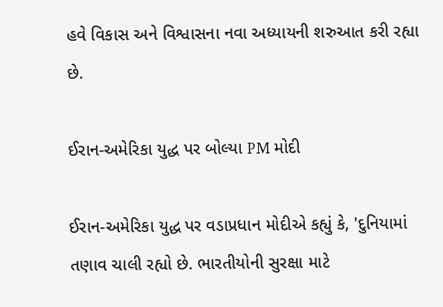હવે વિકાસ અને વિશ્વાસના નવા અધ્યાયની શરુઆત કરી રહ્યા છે.

ઈરાન-અમેરિકા યુદ્ધ પર બોલ્યા PM મોદી

ઈરાન-અમેરિકા યુદ્ધ પર વડાપ્રધાન મોદીએ કહ્યું કે, 'દુનિયામાં તણાવ ચાલી રહ્યો છે. ભારતીયોની સુરક્ષા માટે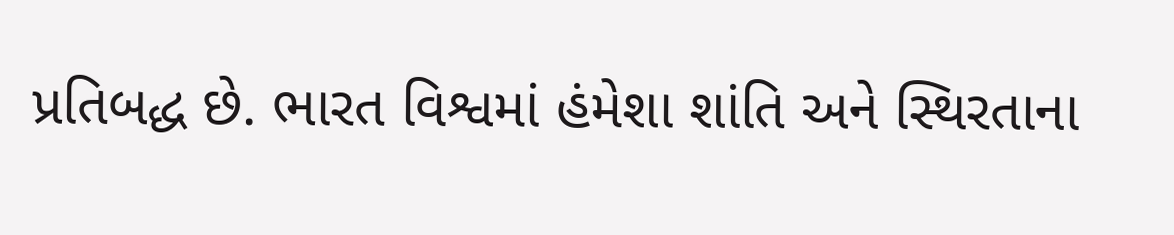પ્રતિબદ્ધ છે. ભારત વિશ્વમાં હંમેશા શાંતિ અને સ્થિરતાના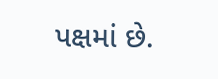પક્ષમાં છે.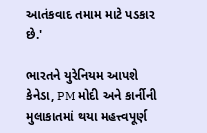આતંકવાદ તમામ માટે પડકાર છે.'

ભારતને યુરેનિયમ આપશે કેનેડા, PM મોદી અને કાર્નીની મુલાકાતમાં થયા મહત્ત્વપૂર્ણ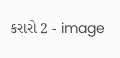કરારો 2 - image